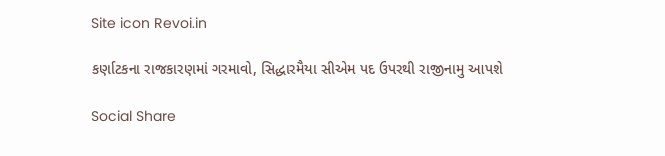Site icon Revoi.in

કર્ણાટકના રાજકારણમાં ગરમાવો, સિદ્ધારમૈયા સીએમ પદ ઉપરથી રાજીનામુ આપશે

Social Share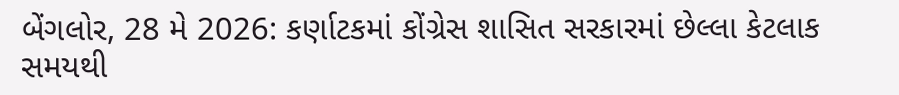બેંગલોર, 28 મે 2026: કર્ણાટકમાં કોંગ્રેસ શાસિત સરકારમાં છેલ્લા કેટલાક સમયથી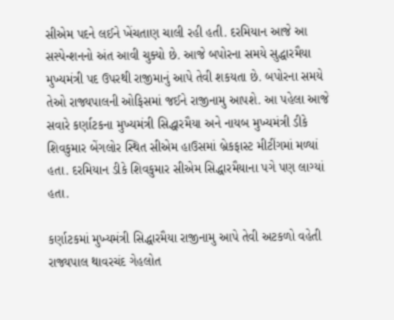સીએમ પદને લઈને ખેંચતાણ ચાલી રહી હતી. દરમિયાન આજે આ સસ્પેન્શનનો અંત આવી ચુક્યો છે. આજે બપોરના સમયે સુદ્ધારમૈયા મુખ્યમંત્રી પદ ઉપરથી રાજીમાનું આપે તેવી શકયતા છે. બપોરના સમયે તેઓ રાજ્યપાલની ઓફિસમાં જઈને રાજીનામુ આપશે. આ પહેલા આજે સવારે કર્ણાટકના મુખ્યમંત્રી સિદ્ધારમૈયા અને નાયબ મુખ્યમંત્રી ડીકે શિવકુમાર બેંગલોર સ્થિત સીએમ હાઉસમાં બ્રેકફાસ્ટ મીટીંગમાં મળ્યાં હતા. દરમિયાન ડીકે શિવકુમાર સીએમ સિદ્ધારમૈયાના પગે પણ લાગ્યાં હતા.

કર્ણાટકમાં મુખ્યમંત્રી સિદ્ધારમૈયા રાજીનામુ આપે તેવી અટકળો વહેતી રાજ્યપાલ થાવરચંદ ગેહલોત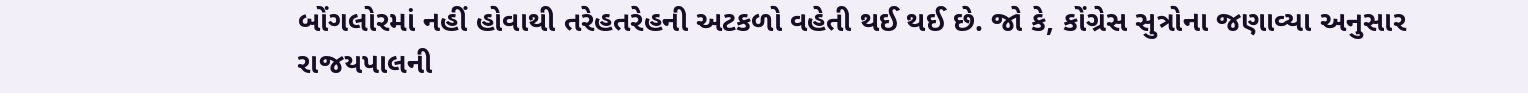બોંગલોરમાં નહીં હોવાથી તરેહતરેહની અટકળો વહેતી થઈ થઈ છે. જો કે, કોંગ્રેસ સુત્રોના જણાવ્યા અનુસાર રાજયપાલની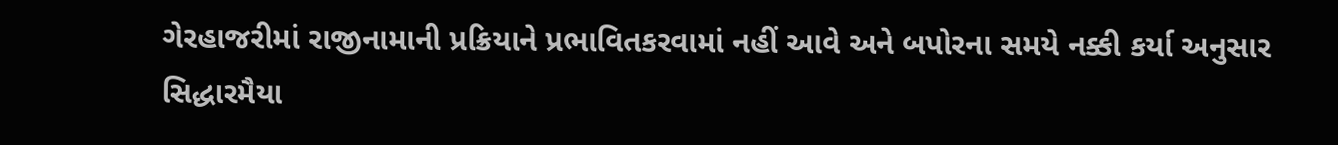ગેરહાજરીમાં રાજીનામાની પ્રક્રિયાને પ્રભાવિતકરવામાં નહીં આવે અને બપોરના સમયે નક્કી કર્યા અનુસાર સિદ્ધારમૈયા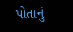પોતાનું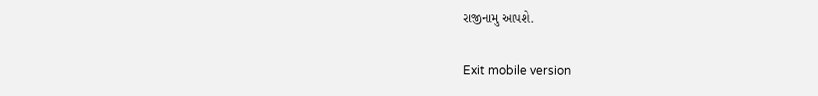રાજીનામુ આપશે.

Exit mobile version